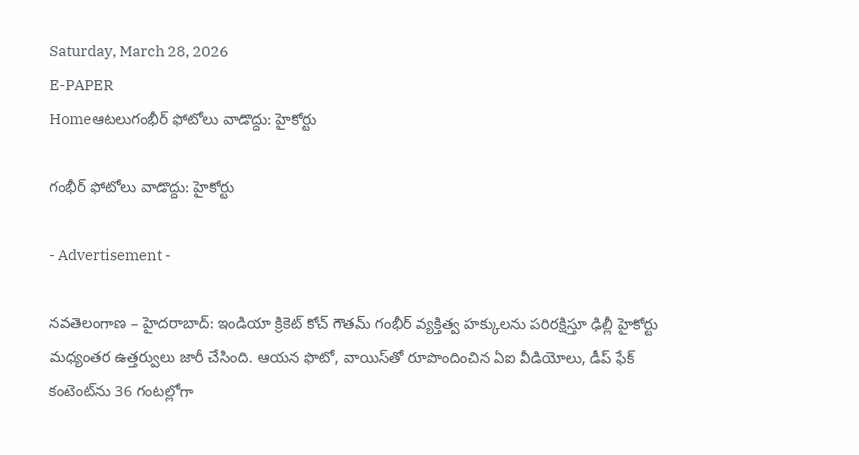Saturday, March 28, 2026
E-PAPER
Homeఆటలుగంభీర్ ఫోటోలు వాడొద్దు: హైకోర్టు

గంభీర్ ఫోటోలు వాడొద్దు: హైకోర్టు

- Advertisement -

నవతెలంగాణ – హైదరాబాద్: ఇండియా క్రికెట్ కోచ్ గౌతమ్ గంభీర్ వ్యక్తిత్వ హక్కులను పరిరక్షిస్తూ ఢిల్లీ హైకోర్టు మధ్యంతర ఉత్తర్వులు జారీ చేసింది. ఆయన ఫొటో, వాయిస్‌తో రూపొందించిన ఏఐ వీడియోలు, డీప్ ఫేక్ కంటెంట్‌ను 36 గంటల్లోగా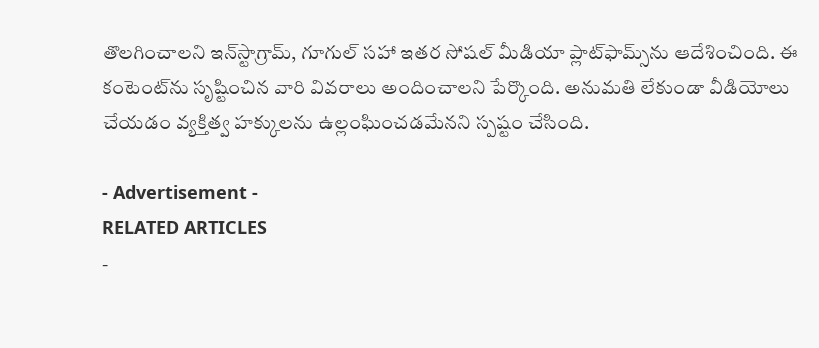తొలగించాలని ఇన్‌స్టాగ్రామ్, గూగుల్ సహా ఇతర సోషల్ మీడియా ప్లాట్‌ఫామ్స్‌ను ఆదేశించింది. ఈ కంటెంట్‌ను సృష్టించిన వారి వివరాలు అందించాలని పేర్కొంది. అనుమతి లేకుండా వీడియోలు చేయడం వ్యక్తిత్వ హక్కులను ఉల్లంఘించడమేనని స్పష్టం చేసింది.

- Advertisement -
RELATED ARTICLES
-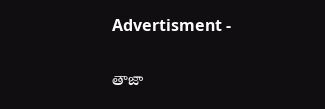Advertisment -

తాజా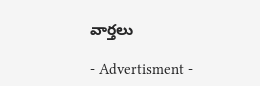వార్తలు

- Advertisment -